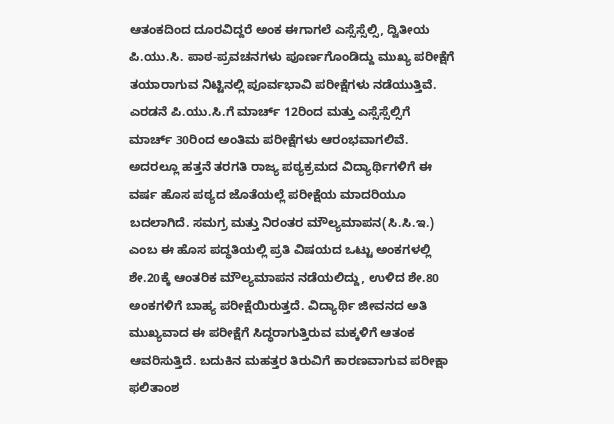ಆತಂಕದಿಂದ ದೂರವಿದ್ದರೆ ಅಂಕ ಈಗಾಗಲೆ ಎಸ್ಸೆಸ್ಸೆಲ್ಸಿ, ದ್ವಿತೀಯ ಪಿ.ಯು.ಸಿ. ಪಾಠ-ಪ್ರವಚನಗಳು ಪೂರ್ಣಗೊಂಡಿದ್ದು ಮುಖ್ಯ ಪರೀಕ್ಷೆಗೆ ತಯಾರಾಗುವ ನಿಟ್ಟಿನಲ್ಲಿ ಪೂರ್ವಭಾವಿ ಪರೀಕ್ಷೆಗಳು ನಡೆಯುತ್ತಿವೆ. ಎರಡನೆ ಪಿ.ಯು.ಸಿ.ಗೆ ಮಾರ್ಚ್ 12ರಿಂದ ಮತ್ತು ಎಸ್ಸೆಸ್ಸೆಲ್ಸಿಗೆ ಮಾರ್ಚ್ 30ರಿಂದ ಅಂತಿಮ ಪರೀಕ್ಷೆಗಳು ಆರಂಭವಾಗಲಿವೆ. ಅದರಲ್ಲೂ ಹತ್ತನೆ ತರಗತಿ ರಾಜ್ಯ ಪಠ್ಯಕ್ರಮದ ವಿದ್ಯಾರ್ಥಿಗಳಿಗೆ ಈ ವರ್ಷ ಹೊಸ ಪಠ್ಯದ ಜೊತೆಯಲ್ಲೆ ಪರೀಕ್ಷೆಯ ಮಾದರಿಯೂ ಬದಲಾಗಿದೆ. ಸಮಗ್ರ ಮತ್ತು ನಿರಂತರ ಮೌಲ್ಯಮಾಪನ(ಸಿ.ಸಿ.ಇ.) ಎಂಬ ಈ ಹೊಸ ಪದ್ಧತಿಯಲ್ಲಿ ಪ್ರತಿ ವಿಷಯದ ಒಟ್ಟು ಅಂಕಗಳಲ್ಲಿ ಶೇ.20ಕ್ಕೆ ಆಂತರಿಕ ಮೌಲ್ಯಮಾಪನ ನಡೆಯಲಿದ್ದು, ಉಳಿದ ಶೇ.80 ಅಂಕಗಳಿಗೆ ಬಾಹ್ಯ ಪರೀಕ್ಷೆಯಿರುತ್ತದೆ. ವಿದ್ಯಾರ್ಥಿ ಜೀವನದ ಅತಿ ಮುಖ್ಯವಾದ ಈ ಪರೀಕ್ಷೆಗೆ ಸಿದ್ಧರಾಗುತ್ತಿರುವ ಮಕ್ಕಳಿಗೆ ಆತಂಕ ಆವರಿಸುತ್ತಿದೆ. ಬದುಕಿನ ಮಹತ್ತರ ತಿರುವಿಗೆ ಕಾರಣವಾಗುವ ಪರೀಕ್ಷಾ ಫಲಿತಾಂಶ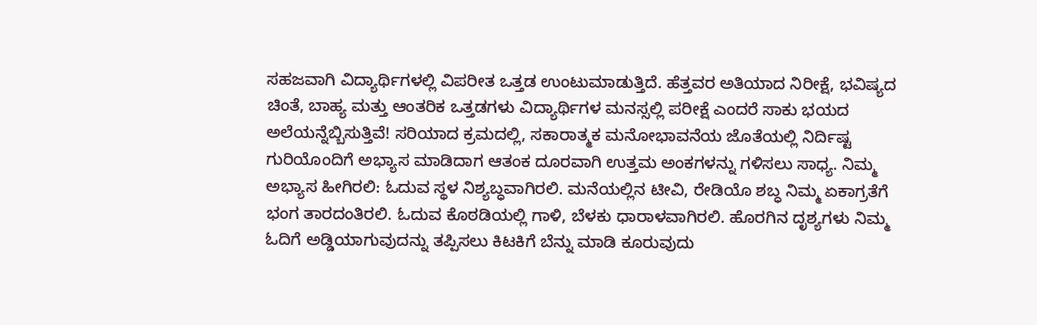ಸಹಜವಾಗಿ ವಿದ್ಯಾರ್ಥಿಗಳಲ್ಲಿ ವಿಪರೀತ ಒತ್ತಡ ಉಂಟುಮಾಡುತ್ತಿದೆ. ಹೆತ್ತವರ ಅತಿಯಾದ ನಿರೀಕ್ಷೆ, ಭವಿಷ್ಯದ ಚಿಂತೆ, ಬಾಹ್ಯ ಮತ್ತು ಆಂತರಿಕ ಒತ್ತಡಗಳು ವಿದ್ಯಾರ್ಥಿಗಳ ಮನಸ್ಸಲ್ಲಿ ಪರೀಕ್ಷೆ ಎಂದರೆ ಸಾಕು ಭಯದ ಅಲೆಯನ್ನೆಬ್ಬಿಸುತ್ತಿವೆ! ಸರಿಯಾದ ಕ್ರಮದಲ್ಲಿ, ಸಕಾರಾತ್ಮಕ ಮನೋಭಾವನೆಯ ಜೊತೆಯಲ್ಲಿ ನಿರ್ದಿಷ್ಟ ಗುರಿಯೊಂದಿಗೆ ಅಭ್ಯಾಸ ಮಾಡಿದಾಗ ಆತಂಕ ದೂರವಾಗಿ ಉತ್ತಮ ಅಂಕಗಳನ್ನು ಗಳಿಸಲು ಸಾಧ್ಯ. ನಿಮ್ಮ ಅಭ್ಯಾಸ ಹೀಗಿರಲಿ: ಓದುವ ಸ್ಥಳ ನಿಶ್ಯಬ್ಧವಾಗಿರಲಿ. ಮನೆಯಲ್ಲಿನ ಟೀವಿ, ರೇಡಿಯೊ ಶಬ್ಧ ನಿಮ್ಮ ಏಕಾಗ್ರತೆಗೆ ಭಂಗ ತಾರದಂತಿರಲಿ. ಓದುವ ಕೊಠಡಿಯಲ್ಲಿ ಗಾಳಿ, ಬೆಳಕು ಧಾರಾಳವಾಗಿರಲಿ. ಹೊರಗಿನ ದೃಶ್ಯಗಳು ನಿಮ್ಮ ಓದಿಗೆ ಅಡ್ಡಿಯಾಗುವುದನ್ನು ತಪ್ಪಿಸಲು ಕಿಟಕಿಗೆ ಬೆನ್ನು ಮಾಡಿ ಕೂರುವುದು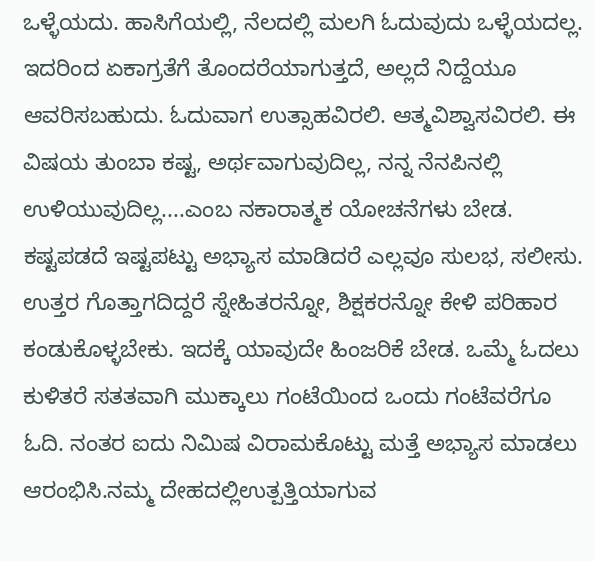ಒಳ್ಳೆಯದು. ಹಾಸಿಗೆಯಲ್ಲಿ, ನೆಲದಲ್ಲಿ ಮಲಗಿ ಓದುವುದು ಒಳ್ಳೆಯದಲ್ಲ. ಇದರಿಂದ ಏಕಾಗ್ರತೆಗೆ ತೊಂದರೆಯಾಗುತ್ತದೆ, ಅಲ್ಲದೆ ನಿದ್ದೆಯೂ ಆವರಿಸಬಹುದು. ಓದುವಾಗ ಉತ್ಸಾಹವಿರಲಿ. ಆತ್ಮವಿಶ್ವಾಸವಿರಲಿ. ಈ ವಿಷಯ ತುಂಬಾ ಕಷ್ಟ, ಅರ್ಥವಾಗುವುದಿಲ್ಲ, ನನ್ನ ನೆನಪಿನಲ್ಲಿ ಉಳಿಯುವುದಿಲ್ಲ....ಎಂಬ ನಕಾರಾತ್ಮಕ ಯೋಚನೆಗಳು ಬೇಡ. ಕಷ್ಟಪಡದೆ ಇಷ್ಟಪಟ್ಟು ಅಭ್ಯಾಸ ಮಾಡಿದರೆ ಎಲ್ಲವೂ ಸುಲಭ, ಸಲೀಸು. ಉತ್ತರ ಗೊತ್ತಾಗದಿದ್ದರೆ ಸ್ನೇಹಿತರನ್ನೋ, ಶಿಕ್ಷಕರನ್ನೋ ಕೇಳಿ ಪರಿಹಾರ ಕಂಡುಕೊಳ್ಳಬೇಕು. ಇದಕ್ಕೆ ಯಾವುದೇ ಹಿಂಜರಿಕೆ ಬೇಡ. ಒಮ್ಮೆ ಓದಲು ಕುಳಿತರೆ ಸತತವಾಗಿ ಮುಕ್ಕಾಲು ಗಂಟೆಯಿಂದ ಒಂದು ಗಂಟೆವರೆಗೂ ಓದಿ. ನಂತರ ಐದು ನಿಮಿಷ ವಿರಾಮಕೊಟ್ಟು ಮತ್ತೆ ಅಭ್ಯಾಸ ಮಾಡಲು ಆರಂಭಿಸಿ.ನಮ್ಮ ದೇಹದಲ್ಲಿಉತ್ಪತ್ತಿಯಾಗುವ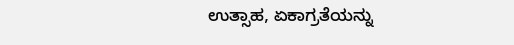ಉತ್ಸಾಹ, ಏಕಾಗ್ರತೆಯನ್ನು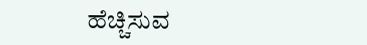ಹೆಚ್ಚಿಸುವ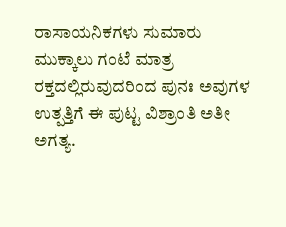ರಾಸಾಯನಿಕಗಳು ಸುಮಾರು ಮುಕ್ಕಾಲು ಗಂಟೆ ಮಾತ್ರ ರಕ್ತದಲ್ಲಿರುವುದರಿಂದ ಪುನಃ ಅವುಗಳ ಉತ್ಪತ್ತಿಗೆ ಈ ಪುಟ್ಟ ವಿಶ್ರಾಂತಿ ಅತೀ ಅಗತ್ಯ.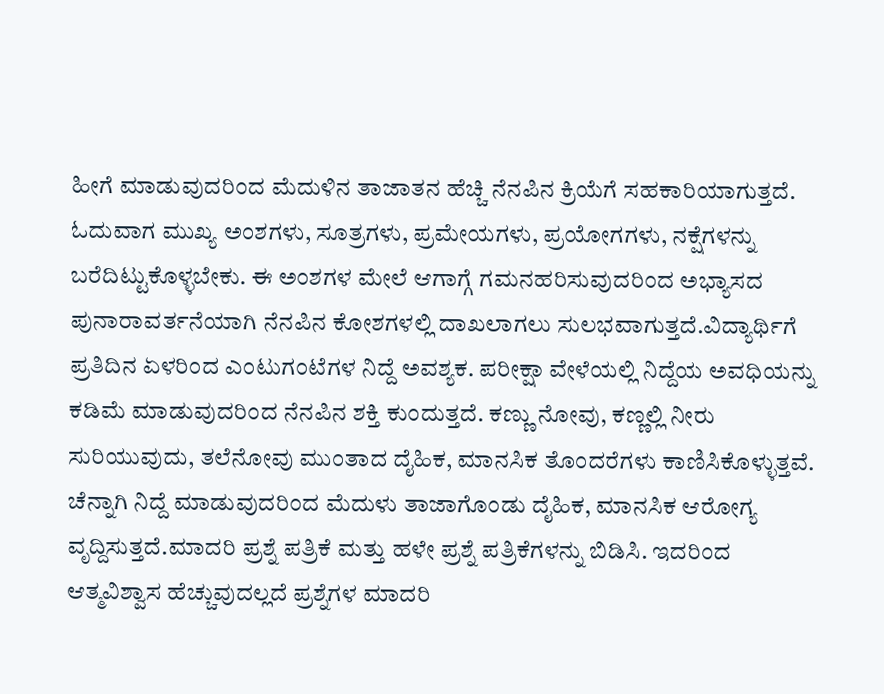ಹೀಗೆ ಮಾಡುವುದರಿಂದ ಮೆದುಳಿನ ತಾಜಾತನ ಹೆಚ್ಚಿ ನೆನಪಿನ ಕ್ರಿಯೆಗೆ ಸಹಕಾರಿಯಾಗುತ್ತದೆ. ಓದುವಾಗ ಮುಖ್ಯ ಅಂಶಗಳು, ಸೂತ್ರಗಳು, ಪ್ರಮೇಯಗಳು, ಪ್ರಯೋಗಗಳು, ನಕ್ಷೆಗಳನ್ನು ಬರೆದಿಟ್ಟುಕೊಳ್ಳಬೇಕು. ಈ ಅಂಶಗಳ ಮೇಲೆ ಆಗಾಗ್ಗೆ ಗಮನಹರಿಸುವುದರಿಂದ ಅಭ್ಯಾಸದ ಪುನಾರಾವರ್ತನೆಯಾಗಿ ನೆನಪಿನ ಕೋಶಗಳಲ್ಲಿ ದಾಖಲಾಗಲು ಸುಲಭವಾಗುತ್ತದೆ.ವಿದ್ಯಾರ್ಥಿಗೆ ಪ್ರತಿದಿನ ಏಳರಿಂದ ಎಂಟುಗಂಟೆಗಳ ನಿದ್ದೆ ಅವಶ್ಯಕ. ಪರೀಕ್ಷಾ ವೇಳೆಯಲ್ಲಿ ನಿದ್ದೆಯ ಅವಧಿಯನ್ನು ಕಡಿಮೆ ಮಾಡುವುದರಿಂದ ನೆನಪಿನ ಶಕ್ತಿ ಕುಂದುತ್ತದೆ. ಕಣ್ಣು ನೋವು, ಕಣ್ಣಲ್ಲಿ ನೀರು ಸುರಿಯುವುದು, ತಲೆನೋವು ಮುಂತಾದ ದೈಹಿಕ, ಮಾನಸಿಕ ತೊಂದರೆಗಳು ಕಾಣಿಸಿಕೊಳ್ಳುತ್ತವೆ. ಚೆನ್ನಾಗಿ ನಿದ್ದೆ ಮಾಡುವುದರಿಂದ ಮೆದುಳು ತಾಜಾಗೊಂಡು ದೈಹಿಕ, ಮಾನಸಿಕ ಆರೋಗ್ಯ ವೃದ್ದಿಸುತ್ತದೆ.ಮಾದರಿ ಪ್ರಶ್ನೆ ಪತ್ರಿಕೆ ಮತ್ತು ಹಳೇ ಪ್ರಶ್ನೆ ಪತ್ರಿಕೆಗಳನ್ನು ಬಿಡಿಸಿ. ಇದರಿಂದ ಆತ್ಮವಿಶ್ವಾಸ ಹೆಚ್ಚುವುದಲ್ಲದೆ ಪ್ರಶ್ನೆಗಳ ಮಾದರಿ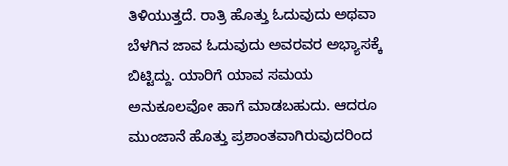ತಿಳಿಯುತ್ತದೆ. ರಾತ್ರಿ ಹೊತ್ತು ಓದುವುದು ಅಥವಾ ಬೆಳಗಿನ ಜಾವ ಓದುವುದು ಅವರವರ ಅಭ್ಯಾಸಕ್ಕೆ ಬಿಟ್ಟಿದ್ದು. ಯಾರಿಗೆ ಯಾವ ಸಮಯ ಅನುಕೂಲವೋ ಹಾಗೆ ಮಾಡಬಹುದು. ಆದರೂ ಮುಂಜಾನೆ ಹೊತ್ತು ಪ್ರಶಾಂತವಾಗಿರುವುದರಿಂದ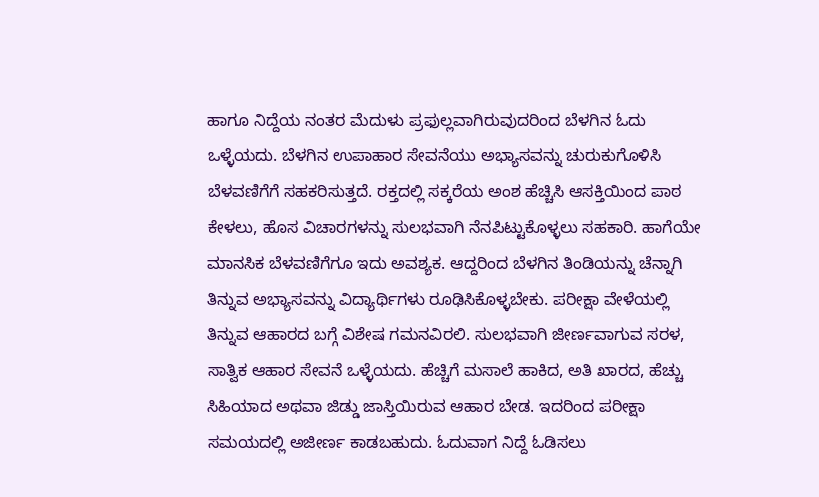ಹಾಗೂ ನಿದ್ದೆಯ ನಂತರ ಮೆದುಳು ಪ್ರಫುಲ್ಲವಾಗಿರುವುದರಿಂದ ಬೆಳಗಿನ ಓದು ಒಳ್ಳೆಯದು. ಬೆಳಗಿನ ಉಪಾಹಾರ ಸೇವನೆಯು ಅಭ್ಯಾಸವನ್ನು ಚುರುಕುಗೊಳಿಸಿ ಬೆಳವಣಿಗೆಗೆ ಸಹಕರಿಸುತ್ತದೆ. ರಕ್ತದಲ್ಲಿ ಸಕ್ಕರೆಯ ಅಂಶ ಹೆಚ್ಚಿಸಿ ಆಸಕ್ತಿಯಿಂದ ಪಾಠ ಕೇಳಲು, ಹೊಸ ವಿಚಾರಗಳನ್ನು ಸುಲಭವಾಗಿ ನೆನಪಿಟ್ಟುಕೊಳ್ಳಲು ಸಹಕಾರಿ. ಹಾಗೆಯೇ ಮಾನಸಿಕ ಬೆಳವಣಿಗೆಗೂ ಇದು ಅವಶ್ಯಕ. ಆದ್ದರಿಂದ ಬೆಳಗಿನ ತಿಂಡಿಯನ್ನು ಚೆನ್ನಾಗಿ ತಿನ್ನುವ ಅಭ್ಯಾಸವನ್ನು ವಿದ್ಯಾರ್ಥಿಗಳು ರೂಢಿಸಿಕೊಳ್ಳಬೇಕು. ಪರೀಕ್ಷಾ ವೇಳೆಯಲ್ಲಿ ತಿನ್ನುವ ಆಹಾರದ ಬಗ್ಗೆ ವಿಶೇಷ ಗಮನವಿರಲಿ. ಸುಲಭವಾಗಿ ಜೀರ್ಣವಾಗುವ ಸರಳ, ಸಾತ್ವಿಕ ಆಹಾರ ಸೇವನೆ ಒಳ್ಳೆಯದು. ಹೆಚ್ಚಿಗೆ ಮಸಾಲೆ ಹಾಕಿದ, ಅತಿ ಖಾರದ, ಹೆಚ್ಚು ಸಿಹಿಯಾದ ಅಥವಾ ಜಿಡ್ಡು ಜಾಸ್ತಿಯಿರುವ ಆಹಾರ ಬೇಡ. ಇದರಿಂದ ಪರೀಕ್ಷಾ ಸಮಯದಲ್ಲಿ ಅಜೀರ್ಣ ಕಾಡಬಹುದು. ಓದುವಾಗ ನಿದ್ದೆ ಓಡಿಸಲು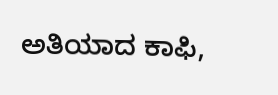ಅತಿಯಾದ ಕಾಫಿ,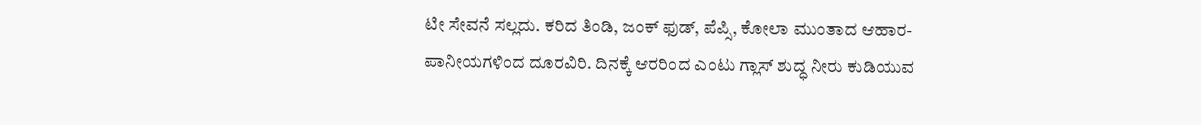ಟೀ ಸೇವನೆ ಸಲ್ಲದು. ಕರಿದ ತಿಂಡಿ, ಜಂಕ್ ಫುಡ್, ಪೆಪ್ಸಿ, ಕೋಲಾ ಮುಂತಾದ ಆಹಾರ-ಪಾನೀಯಗಳಿಂದ ದೂರವಿರಿ. ದಿನಕ್ಕೆ ಆರರಿಂದ ಎಂಟು ಗ್ಲಾಸ್ ಶುದ್ಧ ನೀರು ಕುಡಿಯುವ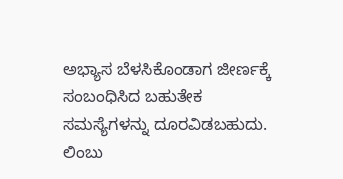ಅಭ್ಯಾಸ ಬೆಳಸಿಕೊಂಡಾಗ ಜೀರ್ಣಕ್ಕೆ ಸಂಬಂಧಿಸಿದ ಬಹುತೇಕ ಸಮಸ್ಯೆಗಳನ್ನು ದೂರವಿಡಬಹುದು. ಲಿಂಬು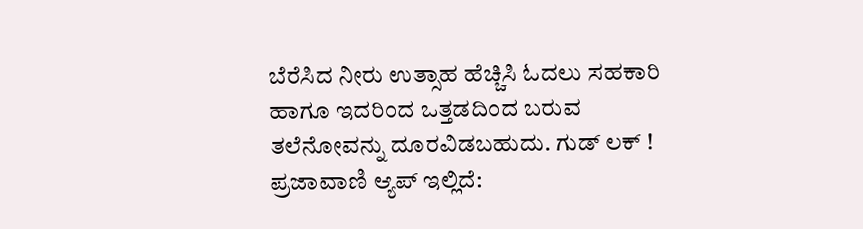ಬೆರೆಸಿದ ನೀರು ಉತ್ಸಾಹ ಹೆಚ್ಚಿಸಿ ಓದಲು ಸಹಕಾರಿ ಹಾಗೂ ಇದರಿಂದ ಒತ್ತಡದಿಂದ ಬರುವ ತಲೆನೋವನ್ನು ದೂರವಿಡಬಹುದು. ಗುಡ್ ಲಕ್ ! ಪ್ರಜಾವಾಣಿ ಆ್ಯಪ್ ಇಲ್ಲಿದೆ: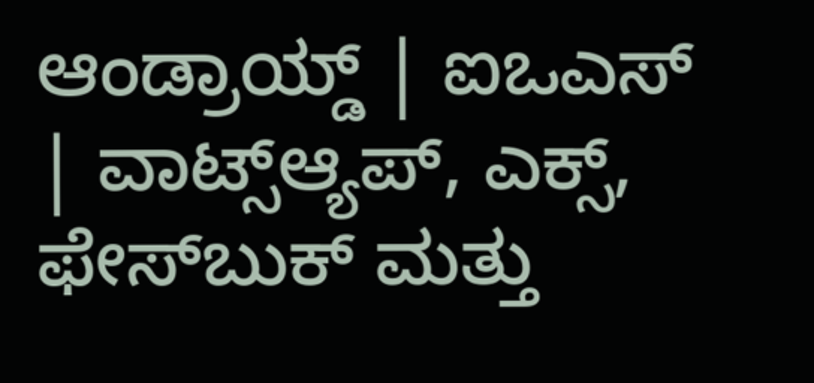ಆಂಡ್ರಾಯ್ಡ್ | ಐಒಎಸ್ | ವಾಟ್ಸ್ಆ್ಯಪ್, ಎಕ್ಸ್, ಫೇಸ್‌ಬುಕ್ ಮತ್ತು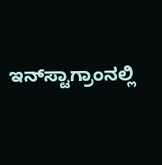ಇನ್‌ಸ್ಟಾಗ್ರಾಂನಲ್ಲಿ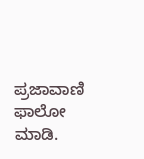ಪ್ರಜಾವಾಣಿ ಫಾಲೋ ಮಾಡಿ.